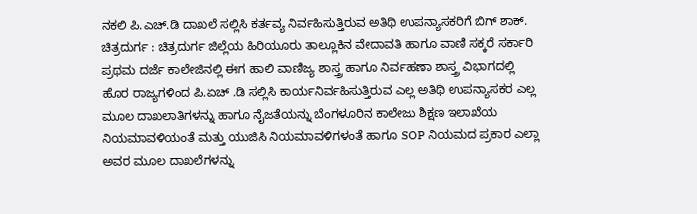ನಕಲಿ ಪಿ.ಎಚ್.ಡಿ ದಾಖಲೆ ಸಲ್ಲಿಸಿ ಕರ್ತವ್ಯ ನಿರ್ವಹಿಸುತ್ತಿರುವ ಅತಿಥಿ ಉಪನ್ಯಾಸಕರಿಗೆ ಬಿಗ್ ಶಾಕ್.
ಚಿತ್ರದುರ್ಗ : ಚಿತ್ರದುರ್ಗ ಜಿಲ್ಲೆಯ ಹಿರಿಯೂರು ತಾಲ್ಲೂಕಿನ ವೇದಾವತಿ ಹಾಗೂ ವಾಣಿ ಸಕ್ಕರೆ ಸರ್ಕಾರಿ ಪ್ರಥಮ ದರ್ಜೆ ಕಾಲೇಜಿನಲ್ಲಿ ಈಗ ಹಾಲಿ ವಾಣಿಜ್ಯ ಶಾಸ್ತ್ರ ಹಾಗೂ ನಿರ್ವಹಣಾ ಶಾಸ್ತ್ರ ವಿಭಾಗದಲ್ಲಿ ಹೊರ ರಾಜ್ಯಗಳಿಂದ ಪಿ.ಏಚ್ .ಡಿ ಸಲ್ಲಿಸಿ ಕಾರ್ಯನಿರ್ವಹಿಸುತ್ತಿರುವ ಎಲ್ಲ ಅತಿಥಿ ಉಪನ್ಯಾಸಕರ ಎಲ್ಲ ಮೂಲ ದಾಖಲಾತಿಗಳನ್ನು ಹಾಗೂ ನೈಜತೆಯನ್ನು ಬೆಂಗಳೂರಿನ ಕಾಲೇಜು ಶಿಕ್ಷಣ ಇಲಾಖೆಯ ನಿಯಮಾವಳಿಯಂತೆ ಮತ್ತು ಯುಜಿಸಿ ನಿಯಮಾವಳಿಗಳಂತೆ ಹಾಗೂ SOP ನಿಯಮದ ಪ್ರಕಾರ ಎಲ್ಲಾ ಅವರ ಮೂಲ ದಾಖಲೆಗಳನ್ನು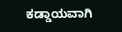ಕಡ್ಡಾಯವಾಗಿ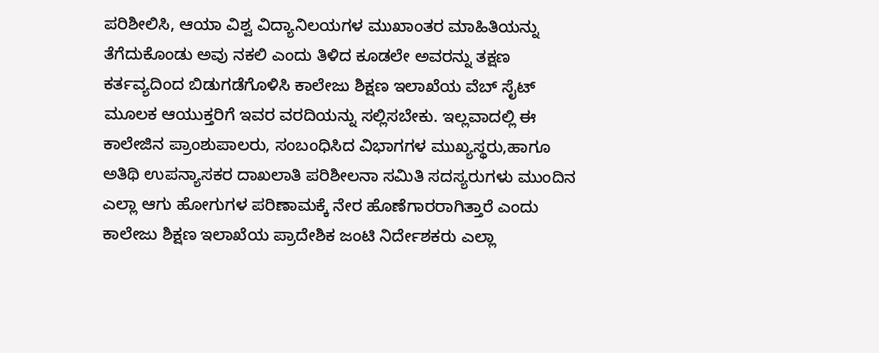ಪರಿಶೀಲಿಸಿ, ಆಯಾ ವಿಶ್ವ ವಿದ್ಯಾನಿಲಯಗಳ ಮುಖಾಂತರ ಮಾಹಿತಿಯನ್ನು ತೆಗೆದುಕೊಂಡು ಅವು ನಕಲಿ ಎಂದು ತಿಳಿದ ಕೂಡಲೇ ಅವರನ್ನು ತಕ್ಷಣ ಕರ್ತವ್ಯದಿಂದ ಬಿಡುಗಡೆಗೊಳಿಸಿ ಕಾಲೇಜು ಶಿಕ್ಷಣ ಇಲಾಖೆಯ ವೆಬ್ ಸೈಟ್ ಮೂಲಕ ಆಯುಕ್ತರಿಗೆ ಇವರ ವರದಿಯನ್ನು ಸಲ್ಲಿಸಬೇಕು. ಇಲ್ಲವಾದಲ್ಲಿ ಈ ಕಾಲೇಜಿನ ಪ್ರಾಂಶುಪಾಲರು, ಸಂಬಂಧಿಸಿದ ವಿಭಾಗಗಳ ಮುಖ್ಯಸ್ಥರು,ಹಾಗೂ ಅತಿಥಿ ಉಪನ್ಯಾಸಕರ ದಾಖಲಾತಿ ಪರಿಶೀಲನಾ ಸಮಿತಿ ಸದಸ್ಯರುಗಳು ಮುಂದಿನ ಎಲ್ಲಾ ಆಗು ಹೋಗುಗಳ ಪರಿಣಾಮಕ್ಕೆ ನೇರ ಹೊಣೆಗಾರರಾಗಿತ್ತಾರೆ ಎಂದು ಕಾಲೇಜು ಶಿಕ್ಷಣ ಇಲಾಖೆಯ ಪ್ರಾದೇಶಿಕ ಜಂಟಿ ನಿರ್ದೇಶಕರು ಎಲ್ಲಾ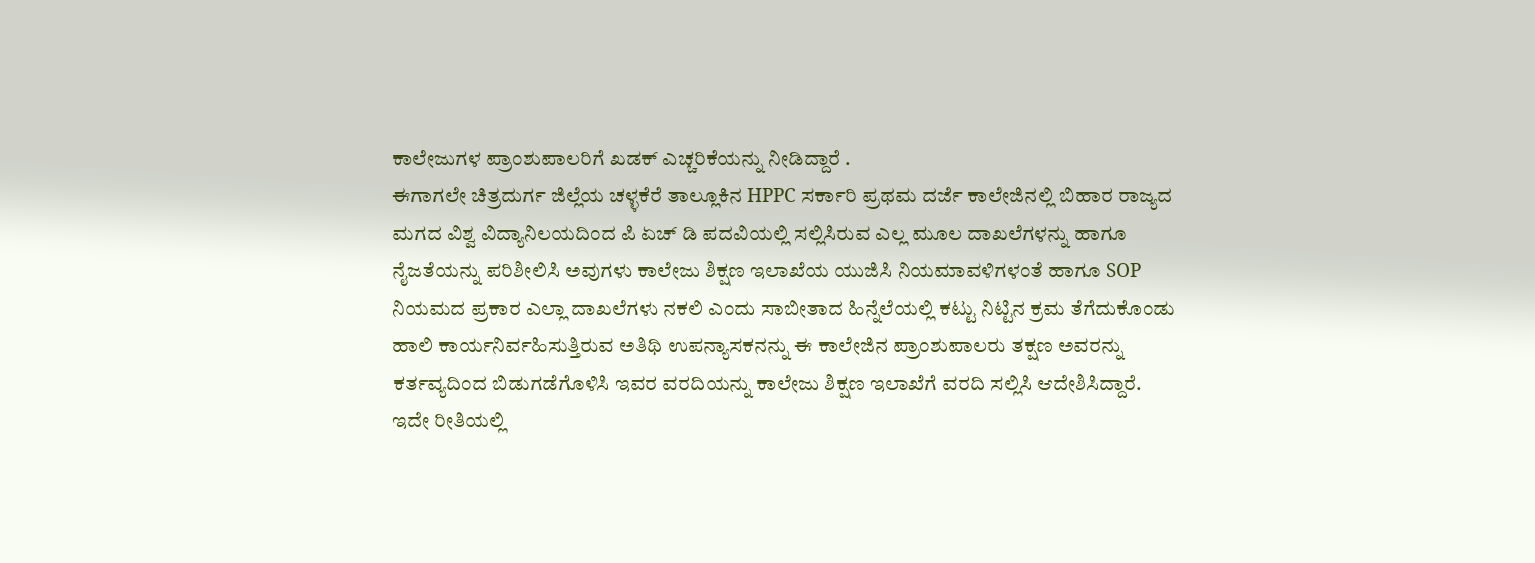ಕಾಲೇಜುಗಳ ಪ್ರಾಂಶುಪಾಲರಿಗೆ ಖಡಕ್ ಎಚ್ಚರಿಕೆಯನ್ನು ನೀಡಿದ್ದಾರೆ .
ಈಗಾಗಲೇ ಚಿತ್ರದುರ್ಗ ಜಿಲ್ಲೆಯ ಚಳ್ಳಕೆರೆ ತಾಲ್ಲೂಕಿನ HPPC ಸರ್ಕಾರಿ ಪ್ರಥಮ ದರ್ಜೆ ಕಾಲೇಜಿನಲ್ಲಿ ಬಿಹಾರ ರಾಜ್ಯದ ಮಗದ ವಿಶ್ವ ವಿದ್ಯಾನಿಲಯದಿಂದ ಪಿ ಏಚ್ ಡಿ ಪದವಿಯಲ್ಲಿ ಸಲ್ಲಿಸಿರುವ ಎಲ್ಲ ಮೂಲ ದಾಖಲೆಗಳನ್ನು ಹಾಗೂ ನೈಜತೆಯನ್ನು ಪರಿಶೀಲಿಸಿ ಅವುಗಳು ಕಾಲೇಜು ಶಿಕ್ಷಣ ಇಲಾಖೆಯ ಯುಜಿಸಿ ನಿಯಮಾವಳಿಗಳಂತೆ ಹಾಗೂ SOP ನಿಯಮದ ಪ್ರಕಾರ ಎಲ್ಲಾ ದಾಖಲೆಗಳು ನಕಲಿ ಎಂದು ಸಾಬೀತಾದ ಹಿನ್ನೆಲೆಯಲ್ಲಿ ಕಟ್ಟು ನಿಟ್ಟಿನ ಕ್ರಮ ತೆಗೆದುಕೊಂಡು ಹಾಲಿ ಕಾರ್ಯನಿರ್ವಹಿಸುತ್ತಿರುವ ಅತಿಥಿ ಉಪನ್ಯಾಸಕನನ್ನು ಈ ಕಾಲೇಜಿನ ಪ್ರಾಂಶುಪಾಲರು ತಕ್ಷಣ ಅವರನ್ನು ಕರ್ತವ್ಯದಿಂದ ಬಿಡುಗಡೆಗೊಳಿಸಿ ಇವರ ವರದಿಯನ್ನು ಕಾಲೇಜು ಶಿಕ್ಷಣ ಇಲಾಖೆಗೆ ವರದಿ ಸಲ್ಲಿಸಿ ಆದೇಶಿಸಿದ್ದಾರೆ.
ಇದೇ ರೀತಿಯಲ್ಲಿ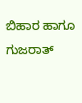ಬಿಹಾರ ಹಾಗೂ ಗುಜರಾತ್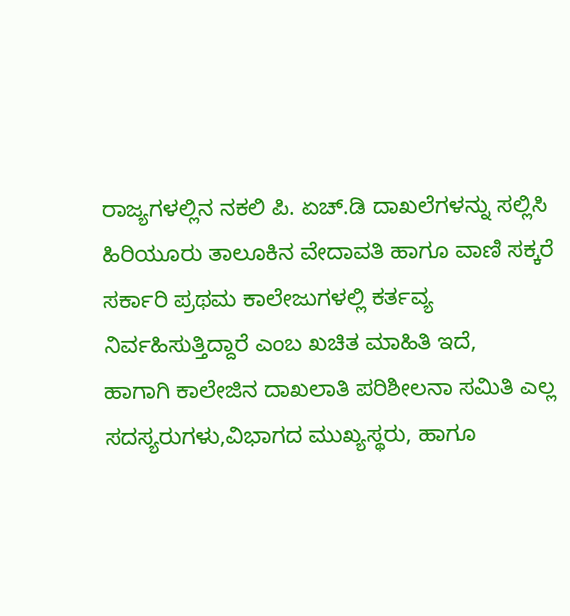ರಾಜ್ಯಗಳಲ್ಲಿನ ನಕಲಿ ಪಿ. ಏಚ್.ಡಿ ದಾಖಲೆಗಳನ್ನು ಸಲ್ಲಿಸಿ ಹಿರಿಯೂರು ತಾಲೂಕಿನ ವೇದಾವತಿ ಹಾಗೂ ವಾಣಿ ಸಕ್ಕರೆ ಸರ್ಕಾರಿ ಪ್ರಥಮ ಕಾಲೇಜುಗಳಲ್ಲಿ ಕರ್ತವ್ಯ ನಿರ್ವಹಿಸುತ್ತಿದ್ದಾರೆ ಎಂಬ ಖಚಿತ ಮಾಹಿತಿ ಇದೆ,
ಹಾಗಾಗಿ ಕಾಲೇಜಿನ ದಾಖಲಾತಿ ಪರಿಶೀಲನಾ ಸಮಿತಿ ಎಲ್ಲ ಸದಸ್ಯರುಗಳು,ವಿಭಾಗದ ಮುಖ್ಯಸ್ಥರು, ಹಾಗೂ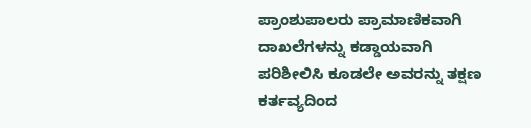ಪ್ರಾಂಶುಪಾಲರು ಪ್ರಾಮಾಣಿಕವಾಗಿ ದಾಖಲೆಗಳನ್ನು ಕಡ್ಡಾಯವಾಗಿ ಪರಿಶೀಲಿಸಿ ಕೂಡಲೇ ಅವರನ್ನು ತಕ್ಷಣ ಕರ್ತವ್ಯದಿಂದ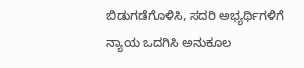ಬಿಡುಗಡೆಗೊಳಿಸಿ, ಸದರಿ ಅಭ್ಯರ್ಥಿಗಳಿಗೆ ನ್ಯಾಯ ಒದಗಿಸಿ ಅನುಕೂಲ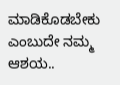ಮಾಡಿಕೊಡಬೇಕು ಎಂಬುದೇ ನಮ್ಮ ಆಶಯ..